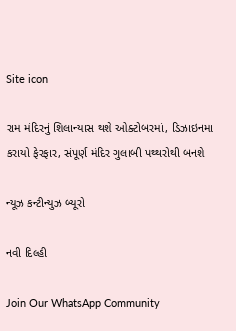Site icon

રામ મંદિરનું શિલાન્યાસ થશે ઓક્ટોબરમાં, ડિઝાઇનમા કરાયો ફેરફાર, સંપૂર્ણ મંદિર ગુલાબી પથ્થરોથી બનશે

ન્યૂઝ કન્ટીન્યુઝ બ્યૂરો

નવી દિલ્હી

Join Our WhatsApp Community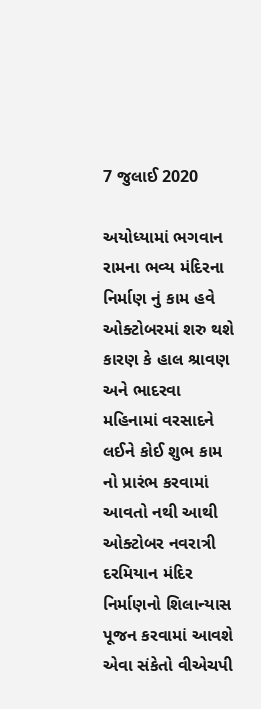7 જુલાઈ 2020

અયોધ્યામાં ભગવાન રામના ભવ્ય મંદિરના નિર્માણ નું કામ હવે ઓક્ટોબરમાં શરુ થશે કારણ કે હાલ શ્રાવણ અને ભાદરવા મહિનામાં વરસાદને લઈને કોઈ શુભ કામ નો પ્રારંભ કરવામાં આવતો નથી આથી ઓક્ટોબર નવરાત્રી દરમિયાન મંદિર નિર્માણનો શિલાન્યાસ પૂજન કરવામાં આવશે એવા સંકેતો વીએચપી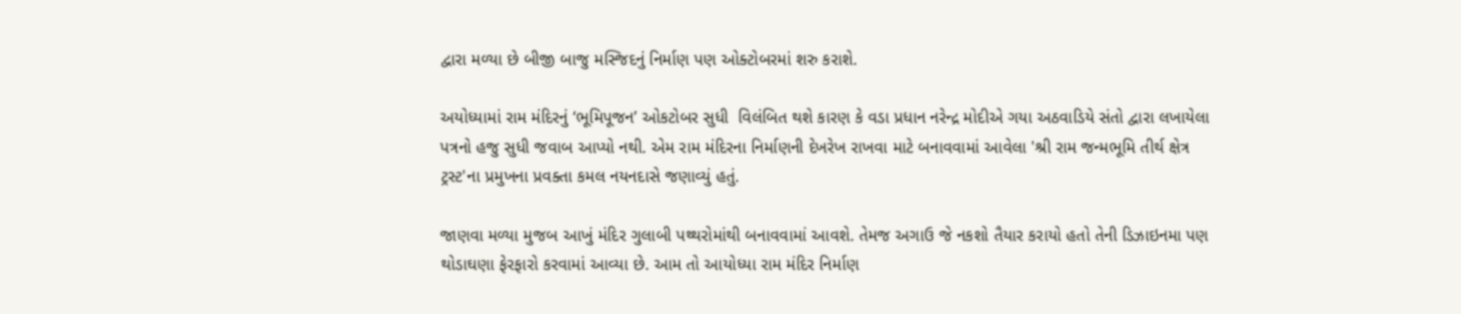દ્વારા મળ્યા છે બીજી બાજુ મસ્જિદનું નિર્માણ પણ ઓક્ટોબરમાં શરુ કરાશે.

અયોધ્યામાં રામ મંદિરનું ‘ભૂમિપૂજન’ ઓકટોબર સુધી  વિલંબિત થશે કારણ કે વડા પ્રધાન નરેન્દ્ર મોદીએ ગયા અઠવાડિયે સંતો દ્વારા લખાયેલા પત્રનો હજુ સુધી જવાબ આપ્યો નથી. એમ રામ મંદિરના નિર્માણની દેખરેખ રાખવા માટે બનાવવામાં આવેલા 'શ્રી રામ જન્મભૂમિ તીર્થ ક્ષેત્ર ટ્રસ્ટ'ના પ્રમુખના પ્રવક્તા કમલ નયનદાસે જણાવ્યું હતું.

જાણવા મળ્યા મુજબ આખું મંદિર ગુલાબી પથ્થરોમાંથી બનાવવામાં આવશે. તેમજ અગાઉ જે નકશો તૈયાર કરાયો હતો તેની ડિઝાઇનમા પણ થોડાઘણા ફેરફારો કરવામાં આવ્યા છે. આમ તો આયોધ્યા રામ મંદિર નિર્માણ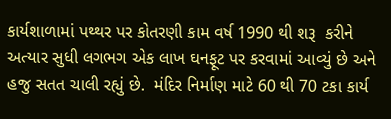કાર્યશાળામાં પથ્થર પર કોતરણી કામ વર્ષ 1990 થી શરૂ  કરીને અત્યાર સુધી લગભગ એક લાખ ઘનફૂટ પર કરવામાં આવ્યું છે અને હજુ સતત ચાલી રહ્યું છે.  મંદિર નિર્માણ માટે 60 થી 70 ટકા કાર્ય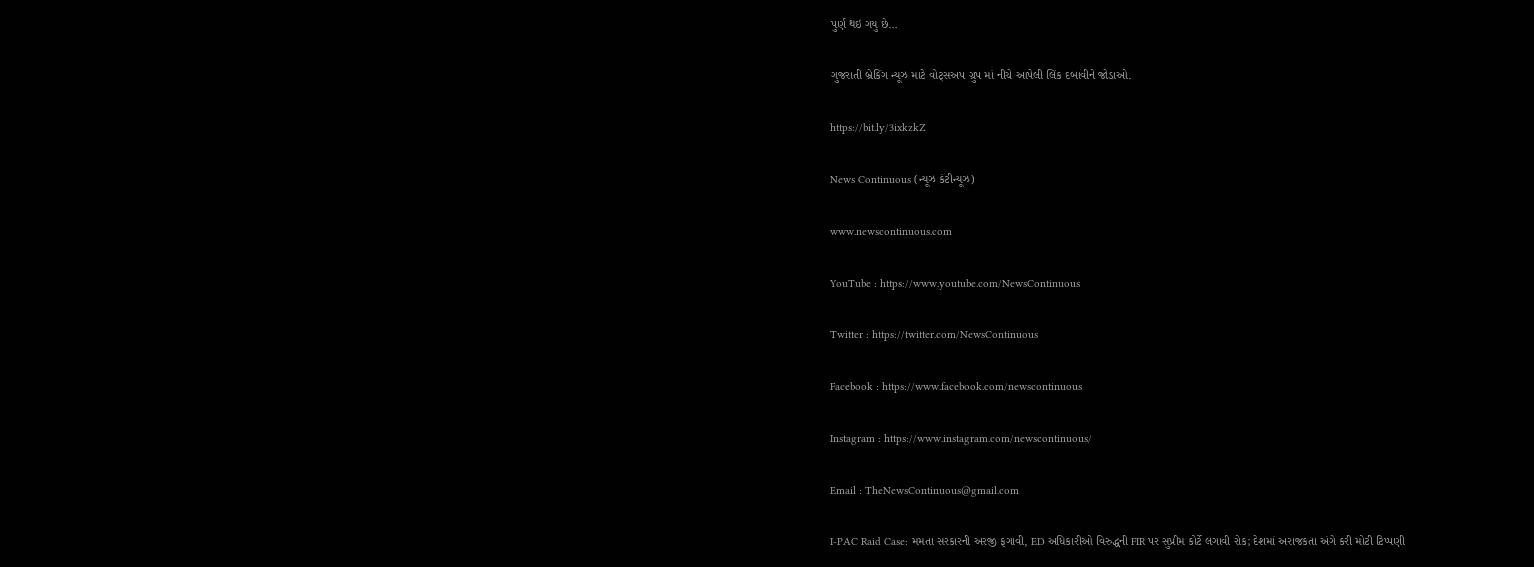પુર્ણ થઇ ગયુ છે…

ગુજરાતી બ્રેકિંગ ન્યૂઝ માટે વોટ્સઅપ ગ્રુપ માં નીચે આપેલી લિંક દબાવીને જોડાઓ.

https://bit.ly/3ixkzkZ

News Continuous (ન્યૂઝ કંટીન્યૂઝ)

www.newscontinuous.com

YouTube : https://www.youtube.com/NewsContinuous

Twitter : https://twitter.com/NewsContinuous

Facebook : https://www.facebook.com/newscontinuous

Instagram : https://www.instagram.com/newscontinuous/

Email : TheNewsContinuous@gmail.com

I-PAC Raid Case: મમતા સરકારની અરજી ફગાવી, ED અધિકારીઓ વિરુદ્ધની FIR પર સુપ્રીમ કોર્ટે લગાવી રોક; દેશમાં અરાજકતા અંગે કરી મોટી ટિપ્પણી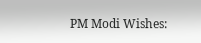PM Modi Wishes: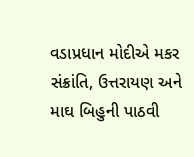વડાપ્રધાન મોદીએ મકર સંક્રાંતિ, ઉત્તરાયણ અને માઘ બિહુની પાઠવી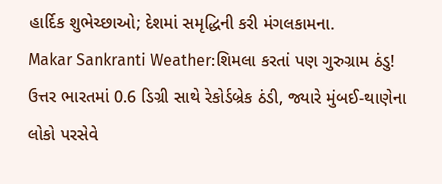હાર્દિક શુભેચ્છાઓ; દેશમાં સમૃદ્ધિની કરી મંગલકામના.
Makar Sankranti Weather:શિમલા કરતાં પણ ગુરુગ્રામ ઠંડુ! ઉત્તર ભારતમાં 0.6 ડિગ્રી સાથે રેકોર્ડબ્રેક ઠંડી, જ્યારે મુંબઈ-થાણેના લોકો પરસેવે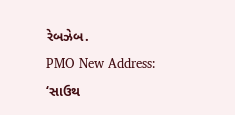રેબઝેબ.
PMO New Address: ‘સાઉથ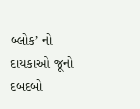બ્લોક’ નો દાયકાઓ જૂનો દબદબો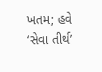ખતમ; હવે ‘સેવા તીર્થ’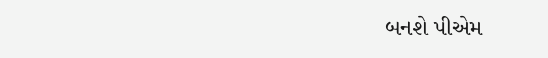બનશે પીએમ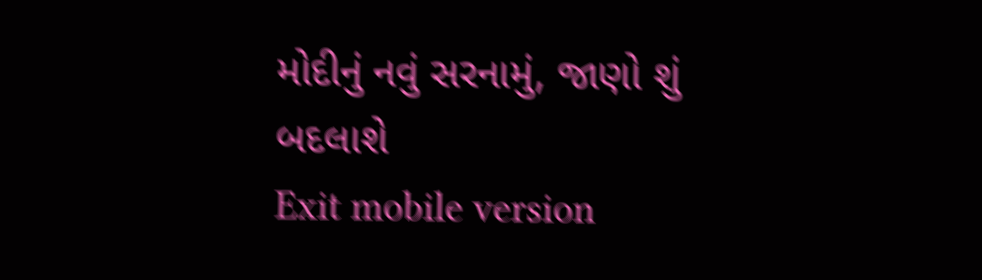મોદીનું નવું સરનામું, જાણો શું બદલાશે
Exit mobile version